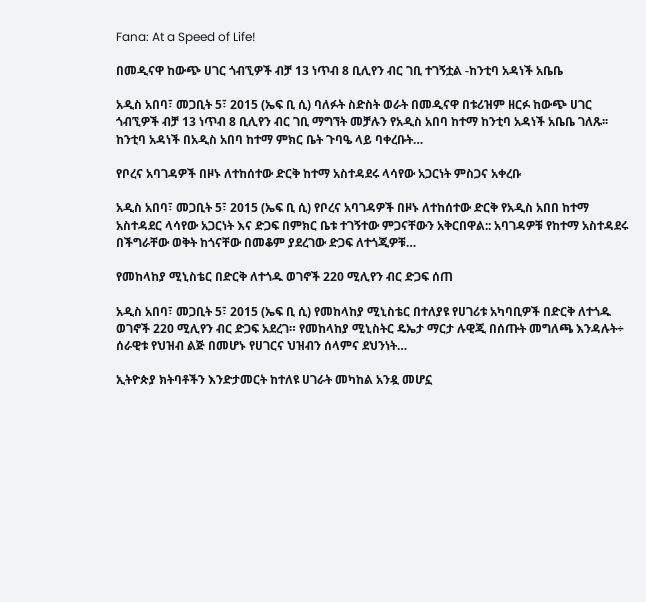Fana: At a Speed of Life!

በመዲናዋ ከውጭ ሀገር ጎብኚዎች ብቻ 13 ነጥብ 8 ቢሊየን ብር ገቢ ተገኝቷል -ከንቲባ አዳነች አቤቤ

አዲስ አበባ፣ መጋቢት 5፣ 2015 (ኤፍ ቢ ሲ) ባለፉት ስድስት ወራት በመዲናዋ በቱሪዝም ዘርፉ ከውጭ ሀገር ጎብኚዎች ብቻ 13 ነጥብ 8 ቢሊየን ብር ገቢ ማግኘት መቻሉን የአዲስ አበባ ከተማ ከንቲባ አዳነች አቤቤ ገለጹ፡፡ ከንቲባ አዳነች በአዲስ አበባ ከተማ ምክር ቤት ጉባዔ ላይ ባቀረቡት…

የቦረና አባገዳዎች በዞኑ ለተከሰተው ድርቅ ከተማ አስተዳደሩ ላሳየው አጋርነት ምስጋና አቀረቡ

አዲስ አበባ፣ መጋቢት 5፣ 2015 (ኤፍ ቢ ሲ) የቦረና አባገዳዎች በዞኑ ለተከሰተው ድርቅ የአዲስ አበበ ከተማ አስተዳደር ላሳየው አጋርነት እና ድጋፍ በምክር ቤቱ ተገኝተው ምጋናቸውን አቅርበዋል:: አባገዳዎቹ የከተማ አስተዳደሩ በችግራቸው ወቅት ከጎናቸው በመቆም ያደረገው ድጋፍ ለተጎጂዎቹ…

የመከላከያ ሚኒስቴር በድርቅ ለተጎዱ ወገኖች 220 ሚሊየን ብር ድጋፍ ሰጠ

አዲስ አበባ፣ መጋቢት 5፣ 2015 (ኤፍ ቢ ሲ) የመከላከያ ሚኒስቴር በተለያዩ የሀገሪቱ አካባቢዎች በድርቅ ለተጎዱ ወገኖች 220 ሚሊየን ብር ድጋፍ አደረገ። የመከላከያ ሚኒስትር ዴኤታ ማርታ ሉዊጂ በሰጡት መግለጫ እንዳሉት÷ ሰራዊቱ የህዝብ ልጅ በመሆኑ የሀገርና ህዝብን ሰላምና ደህንነት…

ኢትዮጵያ ክትባቶችን እንድታመርት ከተለዩ ሀገራት መካከል አንዷ መሆኗ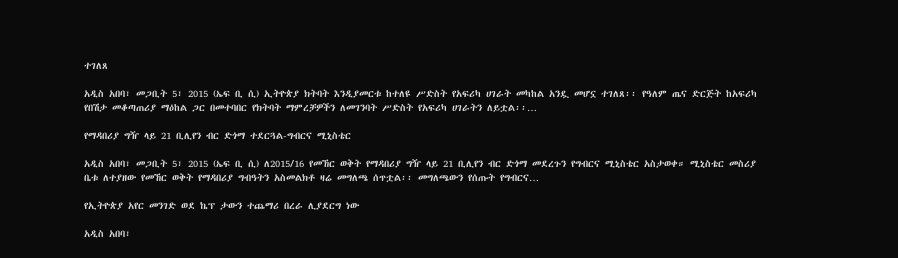ተገለጸ

አዲስ አበባ፣ መጋቢት 5፣ 2015 (ኤፍ ቢ ሲ) ኢትዮጵያ ክትባት እንዲያመርቱ ከተለዩ ሥድስት የአፍሪካ ሀገራት መካከል አንዷ መሆኗ ተገለጸ፡፡ የዓለም ጤና ድርጅት ከአፍሪካ የበሽታ መቆጣጠሪያ ማዕከል ጋር በመተባበር የክትባት ማምረቻዎችን ለመገንባት ሥድስት የአፍሪካ ሀገራትን ለይቷል፡፡…

የማዳበሪያ ግዥ ላይ 21 ቢሊየን ብር ድጎማ ተደርጓል-ግብርና ሚኒስቴር

አዲስ አበባ፣ መጋቢት 5፣ 2015 (ኤፍ ቢ ሲ) ለ2015/16 የመኸር ወቅት የማዳበሪያ ግዥ ላይ 21 ቢሊየን ብር ድጎማ መደረጉን የግብርና ሚኒስቴር አስታወቀ። ሚኒስቴር መስሪያ ቤቱ ለተያዘው የመኸር ወቅት የማዳበሪያ ግብዓትን አስመልክቶ ዛሬ መግለጫ ሰጥቷል፡፡ መግለጫውን የሰጡት የግብርና…

የኢትዮጵያ አየር መንገድ ወደ ኬፕ ታውን ተጨማሪ በረራ ሊያደርግ ነው

አዲስ አበባ፣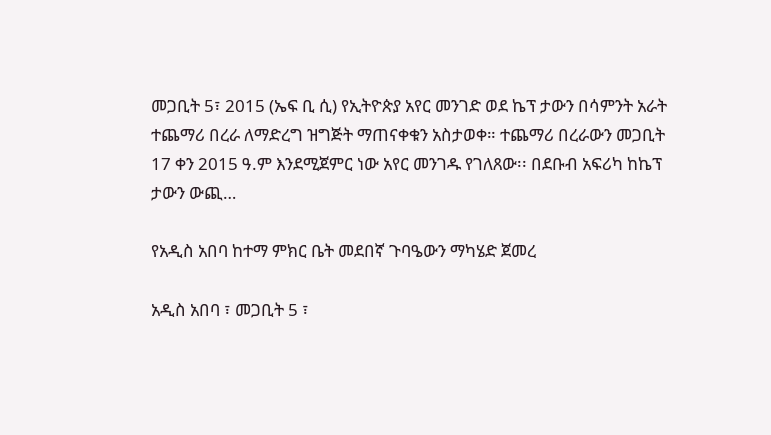መጋቢት 5፣ 2015 (ኤፍ ቢ ሲ) የኢትዮጵያ አየር መንገድ ወደ ኬፕ ታውን በሳምንት አራት ተጨማሪ በረራ ለማድረግ ዝግጅት ማጠናቀቁን አስታወቀ። ተጨማሪ በረራውን መጋቢት 17 ቀን 2015 ዓ.ም እንደሚጀምር ነው አየር መንገዱ የገለጸው፡፡ በደቡብ አፍሪካ ከኬፕ ታውን ውጪ…

የአዲስ አበባ ከተማ ምክር ቤት መደበኛ ጉባዔውን ማካሄድ ጀመረ

አዲስ አበባ ፣ መጋቢት 5 ፣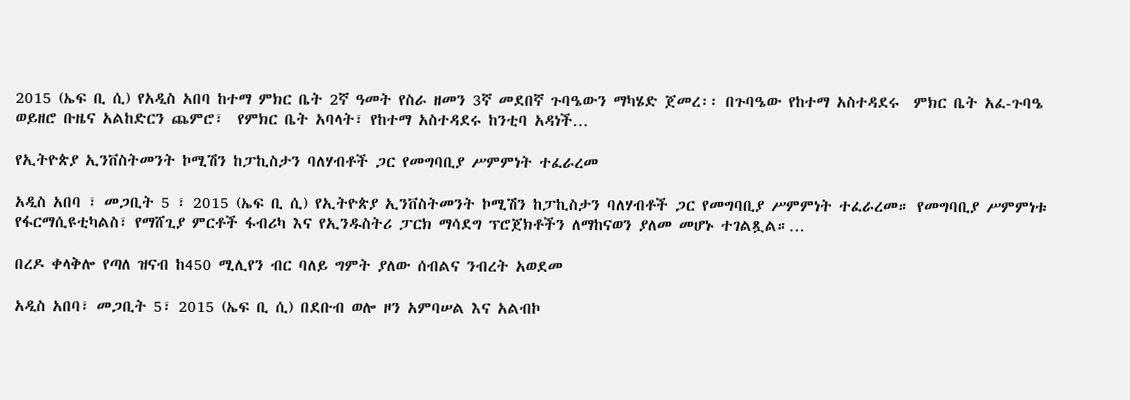2015 (ኤፍ ቢ ሲ) የአዲስ አበባ ከተማ ምክር ቤት 2ኛ ዓመት የስራ ዘመን 3ኛ መደበኛ ጉባዔውን ማካሄድ ጀመረ፡፡ በጉባዔው የከተማ አስተዳደሩ  ምክር ቤት አፈ-ጉባዔ  ወይዘሮ ቡዜና አልከድርን ጨምሮ፣  የምክር ቤት አባላት፣ የከተማ አስተዳደሩ ከንቲባ አዳነች…

የኢትዮጵያ ኢንቨስትመንት ኮሚሽን ከፓኪስታን ባለሃብቶች ጋር የመግባቢያ ሥምምነት ተፈራረመ

አዲስ አበባ ፣ መጋቢት 5 ፣ 2015 (ኤፍ ቢ ሲ) የኢትዮጵያ ኢንቨስትመንት ኮሚሽን ከፓኪስታን ባለሃብቶች ጋር የመግባቢያ ሥምምነት ተፈራረመ። የመግባቢያ ሥምምነቱ የፋርማሲዩቲካልስ፣ የማሸጊያ ምርቶች ፋብሪካ እና የኢንዱስትሪ ፓርክ ማሳደግ ፕሮጀክቶችን ለማከናወን ያለመ መሆኑ ተገልጿል።…

በረዶ ቀላቅሎ የጣለ ዝናብ ከ450 ሚሊየን ብር ባለይ ግምት ያለው ሰብልና ንብረት አወደመ

አዲስ አበባ፣ መጋቢት 5፣ 2015 (ኤፍ ቢ ሲ) በደቡብ ወሎ ዞን አምባሠል እና አልብኮ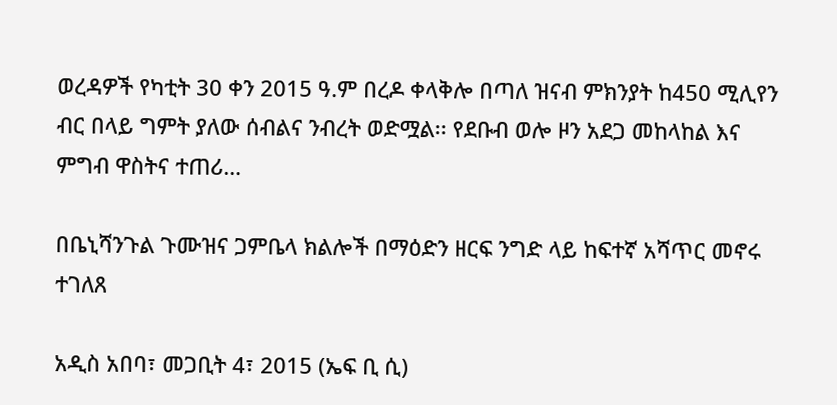ወረዳዎች የካቲት 30 ቀን 2015 ዓ.ም በረዶ ቀላቅሎ በጣለ ዝናብ ምክንያት ከ450 ሚሊየን ብር በላይ ግምት ያለው ሰብልና ንብረት ወድሟል፡፡ የደቡብ ወሎ ዞን አደጋ መከላከል እና ምግብ ዋስትና ተጠሪ…

በቤኒሻንጉል ጉሙዝና ጋምቤላ ክልሎች በማዕድን ዘርፍ ንግድ ላይ ከፍተኛ አሻጥር መኖሩ ተገለጸ

አዲስ አበባ፣ መጋቢት 4፣ 2015 (ኤፍ ቢ ሲ)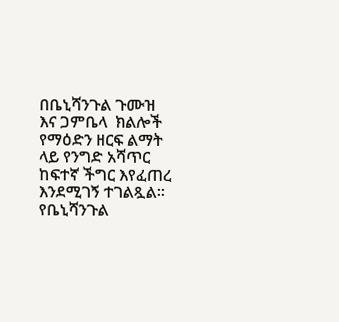በቤኒሻንጉል ጉሙዝ እና ጋምቤላ  ክልሎች የማዕድን ዘርፍ ልማት ላይ የንግድ አሻጥር ከፍተኛ ችግር እየፈጠረ እንደሚገኝ ተገልጿል። የቤኒሻንጉል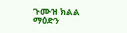ጉሙዝ ክልል ማዕድን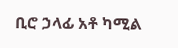ቢሮ ኃላፊ አቶ ካሚል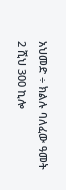አህመድ ÷ ክልሉ ባለፈው ዓመት 2 ሺህ 300 ኪሎ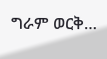ግራም ወርቅ…